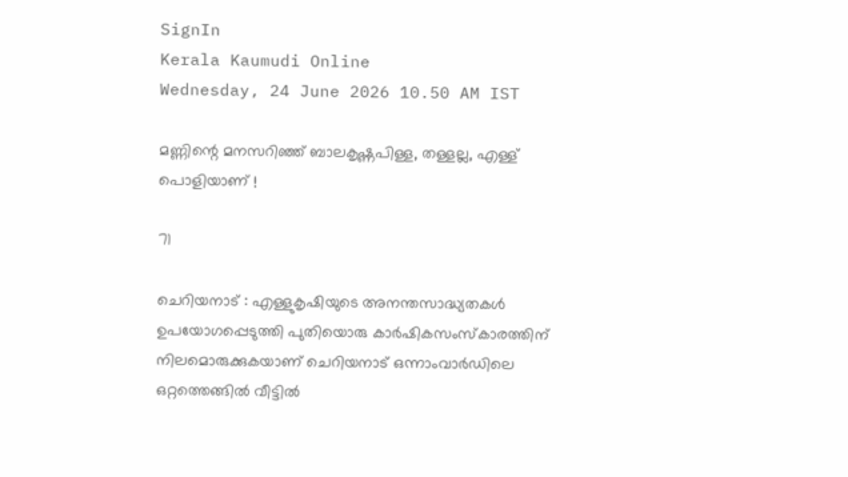SignIn
Kerala Kaumudi Online
Wednesday, 24 June 2026 10.50 AM IST

മണ്ണിന്റെ മനസറിഞ്ഞ് ബാലകൃഷ്ണപിള്ള, തള്ളല്ല, എള്ള് പൊളിയാണ് !

71

ചെറിയനാട് : എള്ളുകൃഷിയുടെ അനന്തസാദ്ധ്യതകൾ ഉപയോഗപ്പെടുത്തി പുതിയൊരു കാർഷികസംസ്കാരത്തിന് നിലമൊരുക്കുകയാണ് ചെറിയനാട് ഒന്നാംവാർഡിലെ ഒറ്റത്തെങ്ങിൽ വീട്ടിൽ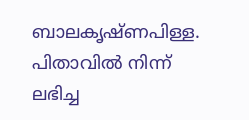ബാലകൃഷ്ണപിള്ള. പിതാവിൽ നിന്ന് ലഭിച്ച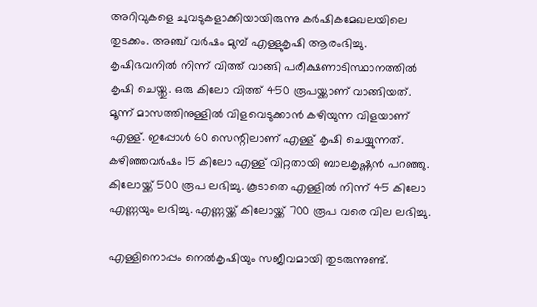അറിവുകളെ ചുവടുകളാക്കിയായിരുന്നു കർഷികമേഖലയിലെ തുടക്കം. അഞ്ച് വർഷം മുമ്പ് എള്ളുകൃഷി ആരംഭിച്ചു. കൃഷിഭവനിൽ നിന്ന് വിത്ത് വാങ്ങി പരീക്ഷണാടിസ്ഥാനത്തിൽ കൃഷി ചെയ്തു. ഒരു കിലോ വിത്ത് 450 രൂപയ്ക്കാണ് വാങ്ങിയത്. മൂന്ന് മാസത്തിനുള്ളിൽ വിളവെടുക്കാൻ കഴിയുന്ന വിളയാണ് എള്ള്. ഇപ്പോൾ 60 സെന്റിലാണ് എള്ള് കൃഷി ചെയ്യുന്നത്. കഴിഞ്ഞവർഷം 15 കിലോ എള്ള് വിറ്റതായി ബാലകൃഷ്ണൻ പറഞ്ഞു. കിലോയ്ക്ക് 500 രൂപ ലഭിച്ചു. കൂടാതെ എള്ളിൽ നിന്ന് 45 കിലോ എണ്ണയും ലഭിച്ചു. എണ്ണയ്ക്ക് കിലോയ്ക്ക് 700 രൂപ വരെ വില ലഭിച്ചു.

എള്ളിനൊപ്പം നെൽകൃഷിയും സജീവമായി തുടരുന്നുണ്ട്.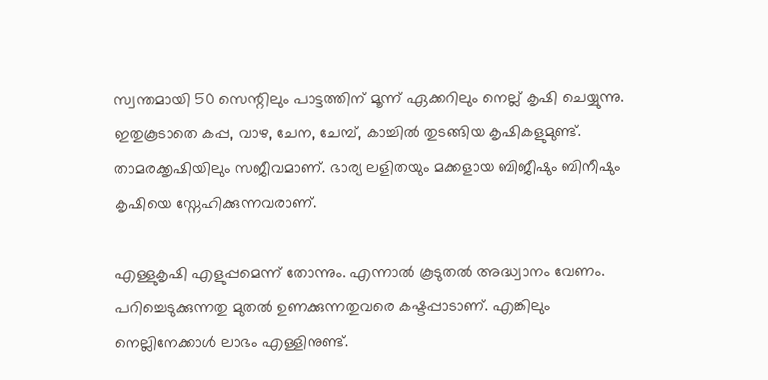സ്വന്തമായി 50 സെന്റിലും പാട്ടത്തിന് മൂന്ന് ഏക്കറിലും നെല്ല് കൃഷി ചെയ്യുന്നു. ഇതുകൂടാതെ കപ്പ, വാഴ, ചേന, ചേമ്പ്, കാച്ചിൽ തുടങ്ങിയ കൃഷികളുമുണ്ട്. താമരക്കൃഷിയിലും സജീവമാണ്. ഭാര്യ ലളിതയും മക്കളായ ബിജീഷും ബിനീഷും കൃഷിയെ സ്നേഹിക്കുന്നവരാണ്.

എള്ളുകൃഷി എളുപ്പമെന്ന് തോന്നും. എന്നാൽ കൂടുതൽ അദ്ധ്വാനം വേണം. പറിച്ചെടുക്കുന്നതു മുതൽ ഉണക്കുന്നതുവരെ കഷ്ടപ്പാടാണ്. എങ്കിലും നെല്ലിനേക്കാൾ ലാഭം എള്ളിനുണ്ട്.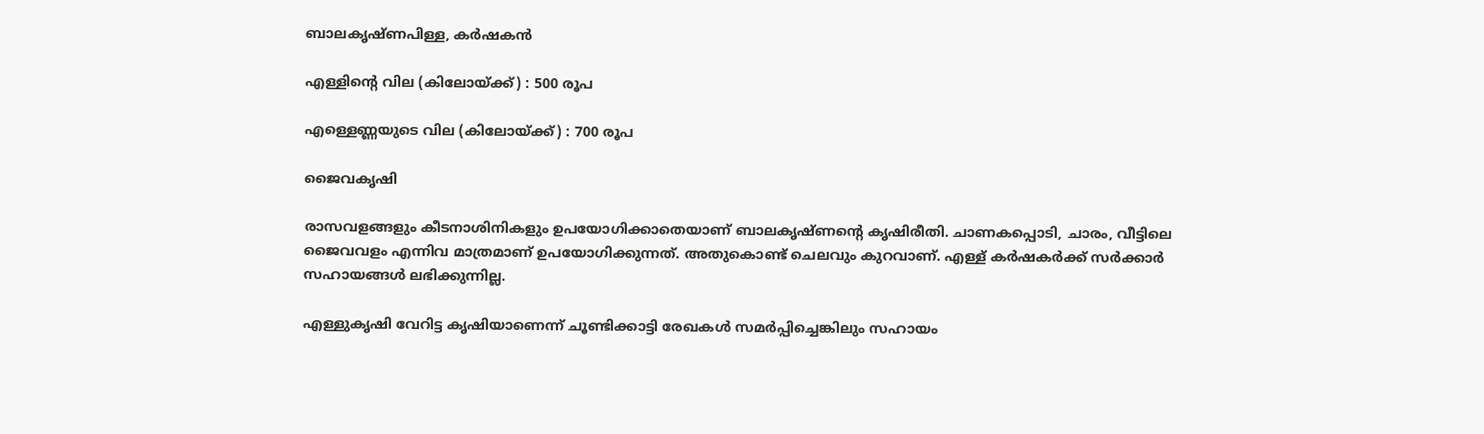ബാലകൃഷ്ണപിള്ള, കർഷകൻ

എള്ളിന്റെ വില (കിലോയ്ക്ക്) : 500 രൂപ

എള്ളെണ്ണയുടെ വില (കിലോയ്ക്ക്) : 700 രൂപ

ജൈവകൃഷി

രാസവളങ്ങളും കീടനാശിനികളും ഉപയോഗിക്കാതെയാണ് ബാലകൃഷ്ണന്റെ കൃഷിരീതി. ചാണകപ്പൊടി, ചാരം, വീട്ടിലെ ജൈവവളം എന്നിവ മാത്രമാണ് ഉപയോഗിക്കുന്നത്. അതുകൊണ്ട് ചെലവും കുറവാണ്. എള്ള് കർഷകർക്ക് സർക്കാർ സഹായങ്ങൾ ലഭിക്കുന്നില്ല.

എള്ളുകൃഷി വേറിട്ട കൃഷിയാണെന്ന് ചൂണ്ടിക്കാട്ടി രേഖകൾ സമർപ്പിച്ചെങ്കിലും സഹായം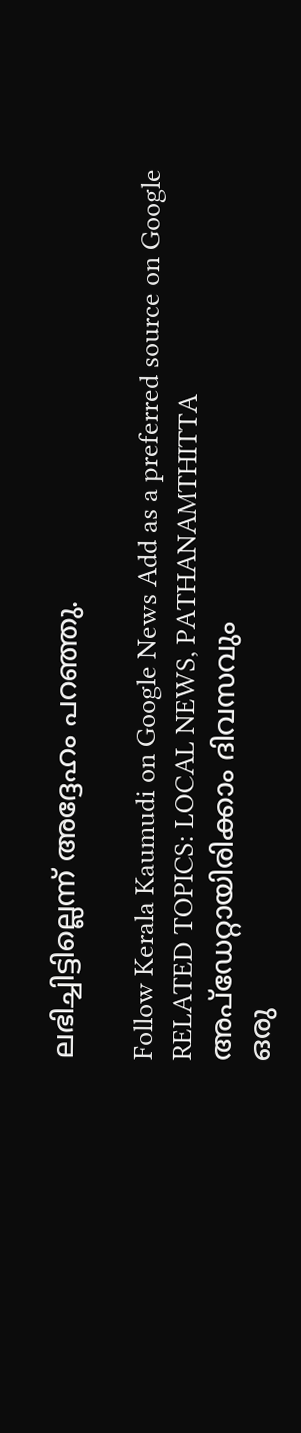ലഭിച്ചിട്ടില്ലെന്ന് അദ്ദേഹം പറഞ്ഞു.

Follow Kerala Kaumudi on Google News Add as a preferred source on Google
RELATED TOPICS: LOCAL NEWS, PATHANAMTHITTA
അപ്ഡേറ്റായിരിക്കാം ദിവസവും
ഒരു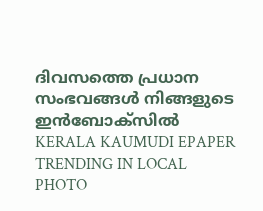ദിവസത്തെ പ്രധാന സംഭവങ്ങൾ നിങ്ങളുടെ ഇൻബോക്സിൽ
KERALA KAUMUDI EPAPER
TRENDING IN LOCAL
PHOTO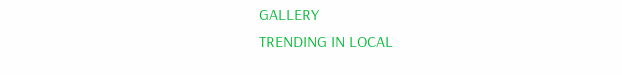GALLERY
TRENDING IN LOCAL